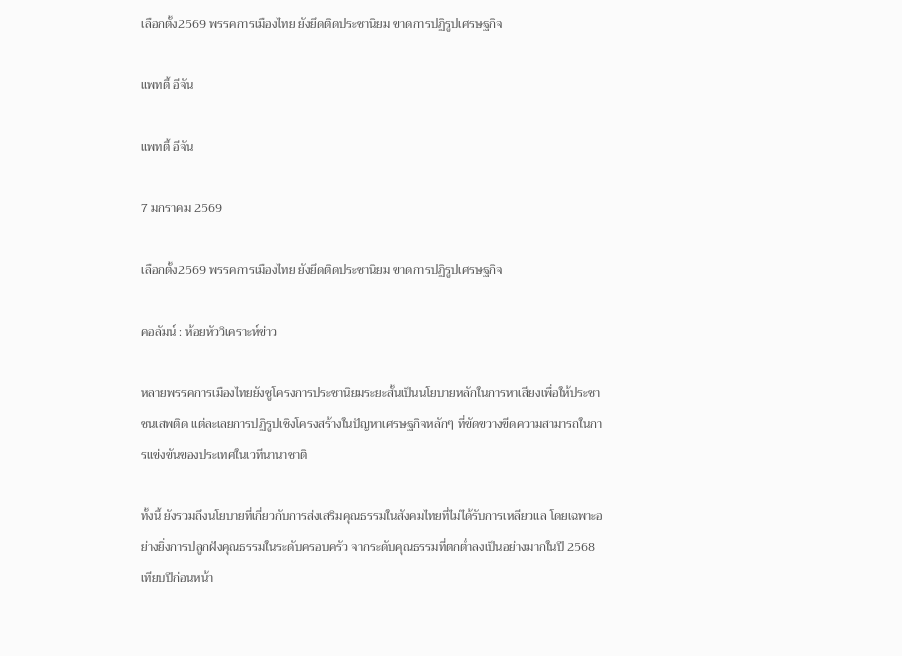เลือกตั้ง2569 พรรคการเมืองไทย ยังยึดติดประชานิยม ขาดการปฏิรูปเศรษฐกิจ

แพทตี้ อีจัน

แพทตี้ อีจัน

7 มกราคม 2569

เลือกตั้ง2569 พรรคการเมืองไทย ยังยึดติดประชานิยม ขาดการปฏิรูปเศรษฐกิจ

คอลัมน์ : ห้อยหัววิเคราะห์ข่าว

หลายพรรคการเมืองไทยยังชูโครงการประชานิยมระยะสั้นเป็นนโยบายหลักในการหาเสียงเพื่อให้ประชาชนเสพติด แต่ละเลยการปฏิรูปเชิงโครงสร้างในปัญหาเศรษฐกิจหลักๆ ที่ขัดขวางขีดความสามารถในการแข่งขันของประเทศในเวทีนานาชาติ

ทั้งนี้ ยังรวมถึงนโยบายที่เกี่ยวกับการส่งเสริมคุณธรรมในสังคมไทยที่ไม่ได้รับการเหลียวแล โดยเฉพาะอย่างยิ่งการปลูกฝังคุณธรรมในระดับครอบครัว จากระดับคุณธรรมที่ตกต่ำลงเป็นอย่างมากในปี 2568 เทียบปีก่อนหน้า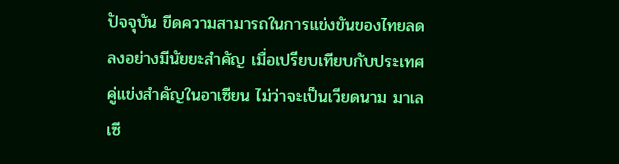ปัจจุบัน ขีดความสามารถในการแข่งขันของไทยลดลงอย่างมีนัยยะสำคัญ เมื่อเปรียบเทียบกับประเทศคู่แข่งสำคัญในอาเซียน ไม่ว่าจะเป็นเวียดนาม มาเลเซี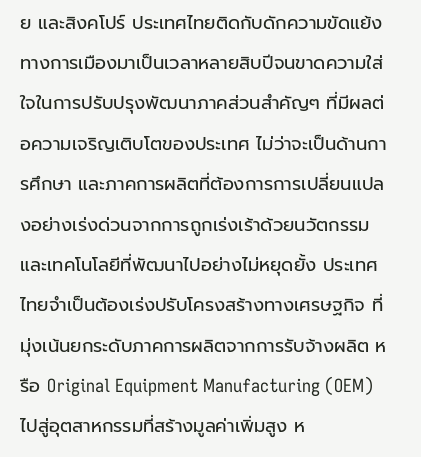ย และสิงคโปร์ ประเทศไทยติดกับดักความขัดแย้งทางการเมืองมาเป็นเวลาหลายสิบปีจนขาดความใส่ใจในการปรับปรุงพัฒนาภาคส่วนสำคัญๆ ที่มีผลต่อความเจริญเติบโตของประเทศ ไม่ว่าจะเป็นด้านการศึกษา และภาคการผลิตที่ต้องการการเปลี่ยนแปลงอย่างเร่งด่วนจากการถูกเร่งเร้าด้วยนวัตกรรมและเทคโนโลยีที่พัฒนาไปอย่างไม่หยุดยั้ง ประเทศไทยจำเป็นต้องเร่งปรับโครงสร้างทางเศรษฐกิจ ที่มุ่งเน้นยกระดับภาคการผลิตจากการรับจ้างผลิต หรือ Original Equipment Manufacturing (OEM) ไปสู่อุตสาหกรรมที่สร้างมูลค่าเพิ่มสูง ห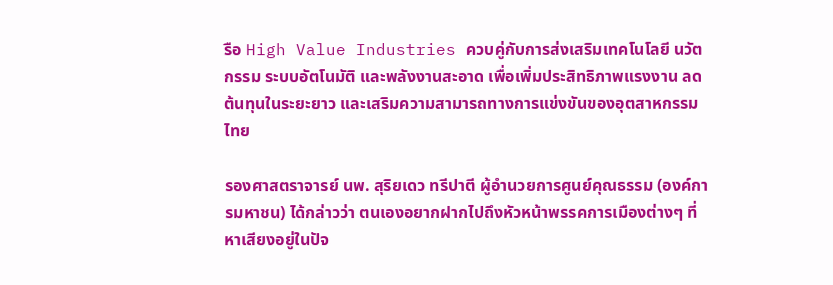รือ High Value Industries ควบคู่กับการส่งเสริมเทคโนโลยี นวัตกรรม ระบบอัตโนมัติ และพลังงานสะอาด เพื่อเพิ่มประสิทธิภาพแรงงาน ลดต้นทุนในระยะยาว และเสริมความสามารถทางการแข่งขันของอุตสาหกรรมไทย

รองศาสตราจารย์ นพ. สุริยเดว ทรีปาตี ผู้อำนวยการศูนย์คุณธรรม (องค์การมหาชน) ได้กล่าวว่า ตนเองอยากฝากไปถึงหัวหน้าพรรคการเมืองต่างๆ ที่หาเสียงอยู่ในปัจ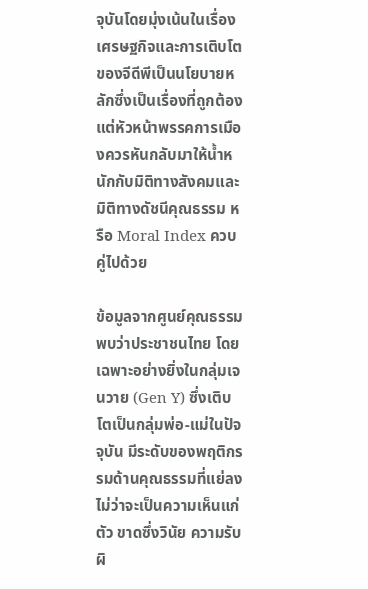จุบันโดยมุ่งเน้นในเรื่องเศรษฐกิจและการเติบโตของจีดีพีเป็นนโยบายหลักซึ่งเป็นเรื่องที่ถูกต้อง แต่หัวหน้าพรรคการเมืองควรหันกลับมาให้น้ำหนักกับมิติทางสังคมและมิติทางดัชนีคุณธรรม หรือ Moral Index ควบคู่ไปด้วย

ข้อมูลจากศูนย์คุณธรรมพบว่าประชาชนไทย โดยเฉพาะอย่างยิ่งในกลุ่มเจนวาย (Gen Y) ซึ่งเติบโตเป็นกลุ่มพ่อ-แม่ในปัจจุบัน มีระดับของพฤติกรรมด้านคุณธรรมที่แย่ลง ไม่ว่าจะเป็นความเห็นแก่ตัว ขาดซึ่งวินัย ความรับผิ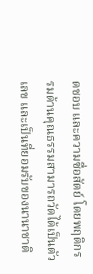ดชอบ และความซื่อสัตย์ โดยพฤติกรรมด้านคุณธรรมสามารถวัดได้เป็นตัวเลข และเป็นที่ยอมรับของนานาชาติ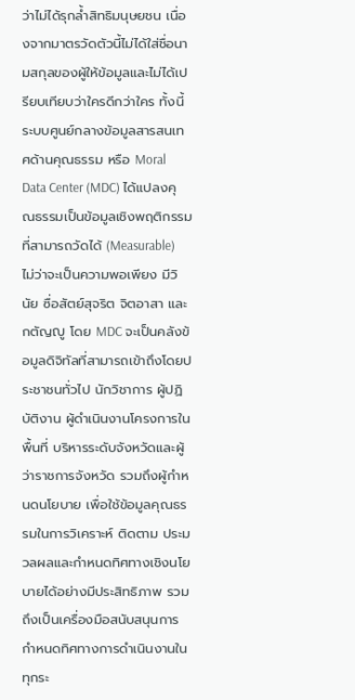ว่าไม่ได้รุกล้ำสิทธิมนุษยชน เนื่องจากมาตรวัดตัวนี้ไม่ได้ใส่ชื่อนามสกุลของผู้ให้ข้อมูลและไม่ได้เปรียบเทียบว่าใครดีกว่าใคร ทั้งนี้ ระบบศูนย์กลางข้อมูลสารสนเทศด้านคุณธรรม หรือ Moral Data Center (MDC) ได้แปลงคุณธรรมเป็นข้อมูลเชิงพฤติกรรมที่สามารถวัดได้ (Measurable) ไม่ว่าจะเป็นความพอเพียง มีวินัย ซื่อสัตย์สุจริต จิตอาสา และกตัญญู โดย MDC จะเป็นคลังข้อมูลดิจิทัลที่สามารถเข้าถึงโดยประชาชนทั่วไป นักวิชาการ ผู้ปฏิบัติงาน ผู้ดำเนินงานโครงการในพื้นที่ บริหารระดับจังหวัดและผู้ว่าราชการจังหวัด รวมถึงผู้กำหนดนโยบาย เพื่อใช้ข้อมูลคุณธรรมในการวิเคราะห์ ติดตาม ประมวลผลและกำหนดทิศทางเชิงนโยบายได้อย่างมีประสิทธิภาพ รวมถึงเป็นเครื่องมือสนับสนุนการกำหนดทิศทางการดำเนินงานในทุกระ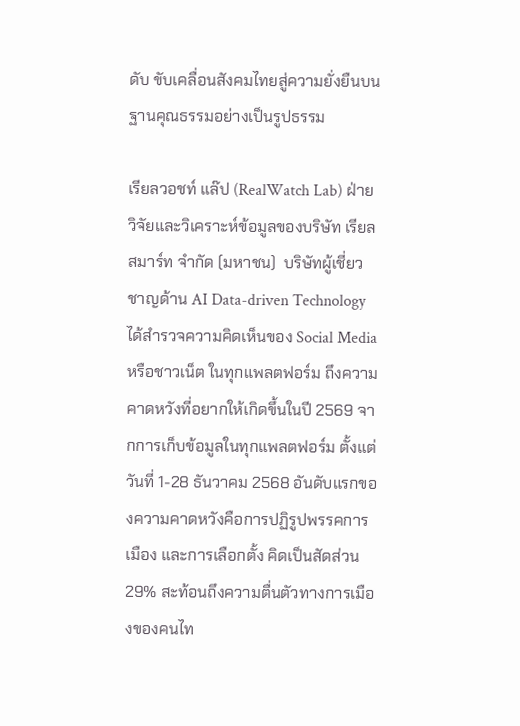ดับ ขับเคลื่อนสังคมไทยสู่ความยั่งยืนบนฐานคุณธรรมอย่างเป็นรูปธรรม

เรียลวอชท์ แล๊ป (RealWatch Lab) ฝ่ายวิจัยและวิเคราะห์ข้อมูลของบริษัท เรียล สมาร์ท จำกัด (มหาชน)  บริษัทผู้เชี่ยวชาญด้าน AI Data-driven Technology ได้สำรวจความคิดเห็นของ Social Media หรือชาวเน็ต ในทุกแพลตฟอร์ม ถึงความคาดหวังที่อยากให้เกิดขึ้นในปี 2569 จากการเก็บข้อมูลในทุกแพลตฟอร์ม ตั้งแต่วันที่ 1-28 ธันวาคม 2568 อันดับแรกของความคาดหวังคือการปฏิรูปพรรคการเมือง และการเลือกตั้ง คิดเป็นสัดส่วน 29% สะท้อนถึงความตื่นตัวทางการเมืองของคนไท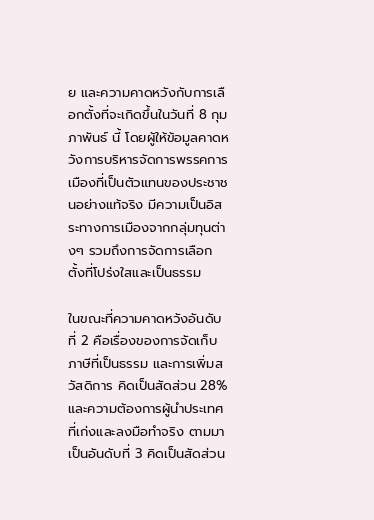ย และความคาดหวังกับการเลือกตั้งที่จะเกิดขึ้นในวันที่ 8 กุมภาพันธ์ นี้ โดยผู้ให้ข้อมูลคาดหวังการบริหารจัดการพรรคการเมืองที่เป็นตัวแทนของประชาชนอย่างแท้จริง มีความเป็นอิสระทางการเมืองจากกลุ่มทุนต่างๆ รวมถึงการจัดการเลือกตั้งที่โปร่งใสและเป็นธรรม

ในขณะที่ความคาดหวังอันดับที่ 2 คือเรื่องของการจัดเก็บภาษีที่เป็นธรรม และการเพิ่มสวัสดิการ คิดเป็นสัดส่วน 28% และความต้องการผู้นำประเทศที่เก่งและลงมือทำจริง ตามมาเป็นอันดับที่ 3 คิดเป็นสัดส่วน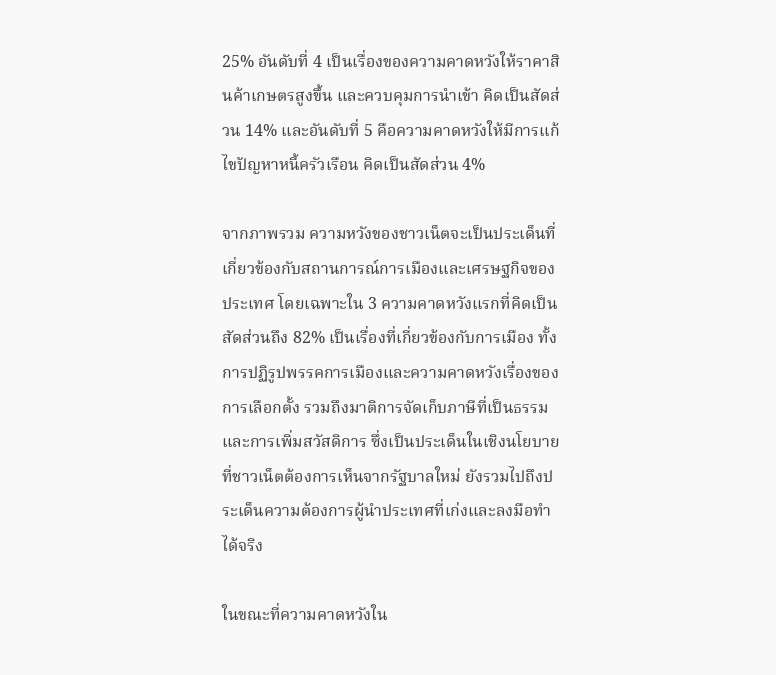25% อันดับที่ 4 เป็นเรื่องของความคาดหวังให้ราคาสินค้าเกษตรสูงขึ้น และควบคุมการนำเข้า คิดเป็นสัดส่วน 14% และอันดับที่ 5 คือความคาดหวังให้มีการแก้ไขปัญหาหนี้ครัวเรือน คิดเป็นสัดส่วน 4%

จากภาพรวม ความหวังของชาวเน็ตจะเป็นประเด็นที่เกี่ยวข้องกับสถานการณ์การเมืองและเศรษฐกิจของประเทศ โดยเฉพาะใน 3 ความคาดหวังแรกที่คิดเป็นสัดส่วนถึง 82% เป็นเรื่องที่เกี่ยวข้องกับการเมือง ทั้งการปฏิรูปพรรคการเมืองและความคาดหวังเรื่องของการเลือกตั้ง รวมถึงมาติการจัดเก็บภาษีที่เป็นธรรมและการเพิ่มสวัสดิการ ซึ่งเป็นประเด็นในเชิงนโยบายที่ชาวเน็ตต้องการเห็นจากรัฐบาลใหม่ ยังรวมไปถึงประเด็นความต้องการผู้นำประเทศที่เก่งและลงมือทำได้จริง

ในขณะที่ความคาดหวังใน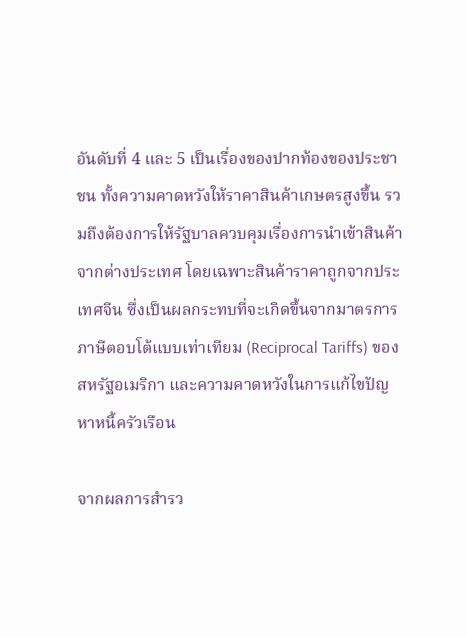อันดับที่ 4 และ 5 เป็นเรื่องของปากท้องของประชาชน ทั้งความคาดหวังให้ราคาสินค้าเกษตรสูงขึ้น รวมถึงต้องการให้รัฐบาลควบคุมเรื่องการนำเข้าสินค้าจากต่างประเทศ โดยเฉพาะสินค้าราคาถูกจากประเทศจีน ซึ่งเป็นผลกระทบที่จะเกิดขึ้นจากมาตรการภาษีตอบโต้แบบเท่าเทียม (Reciprocal Tariffs) ของสหรัฐอเมริกา และความคาดหวังในการแก้ไขปัญหาหนี้ครัวเรือน

จากผลการสำรว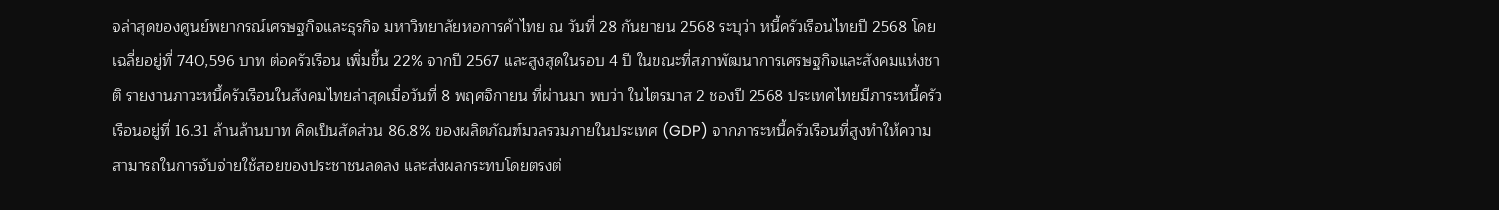จล่าสุดของศูนย์พยากรณ์เศรษฐกิจและธุรกิจ มหาวิทยาลัยหอการค้าไทย ณ วันที่ 28 กันยายน 2568 ระบุว่า หนี้ครัวเรือนไทยปี 2568 โดยเฉลี่ยอยู่ที่ 740,596 บาท ต่อครัวเรือน เพิ่มขึ้น 22% จากปี 2567 และสูงสุดในรอบ 4 ปี ในขณะที่สภาพัฒนาการเศรษฐกิจและสังคมแห่งชาติ รายงานภาวะหนึ้ครัวเรือนในสังคมไทยล่าสุดเมื่อวันที่ 8 พฤศจิกายน ที่ผ่านมา พบว่า ในไตรมาส 2 ชองปี 2568 ประเทศไทยมีภาระหนี้ครัวเรือนอยู่ที่ 16.31 ล้านล้านบาท คิดเป็นสัดส่วน 86.8% ของผลิตภัณฑ์มวลรวมภายในประเทศ (GDP) จากภาระหนี้ครัวเรือนที่สูงทำให้ความสามารถในการจับจ่ายใช้สอยของประชาชนลดลง และส่งผลกระทบโดยตรงต่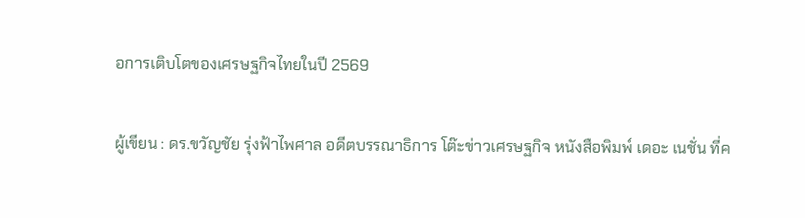อการเติบโตของเศรษฐกิจไทยในปี 2569

ผู้เขียน : ดร.ขวัญชัย รุ่งฟ้าไพศาล อดีตบรรณาธิการ โต๊ะข่าวเศรษฐกิจ หนังสือพิมพ์ เดอะ เนชั่น ที่ค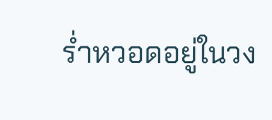ร่ำหวอดอยู่ในวง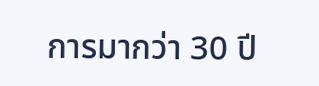การมากว่า 30 ปี